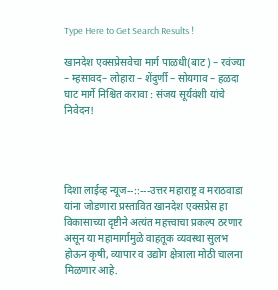Type Here to Get Search Results !

खानदेश एक्सप्रेसवेचा मार्ग पाळधी(बाट) – रवंज्या – म्हसावद– लोहारा – शेंदुर्णी – सोयगाव – हळदा घाट मार्गे निश्चित करावा : संजय सूर्यवंशी यांचे निवेदन!




दिशा लाईव्ह न्यूज--::---उत्तर महाराष्ट्र व मराठवाडा यांना जोडणारा प्रस्तावित खानदेश एक्सप्रेस हा विकासाच्या दृष्टीने अत्यंत महत्त्वाचा प्रकल्प ठरणार असून या महामार्गामुळे वाहतूक व्यवस्था सुलभ होऊन कृषी, व्यापार व उद्योग क्षेत्राला मोठी चालना मिळणार आहे.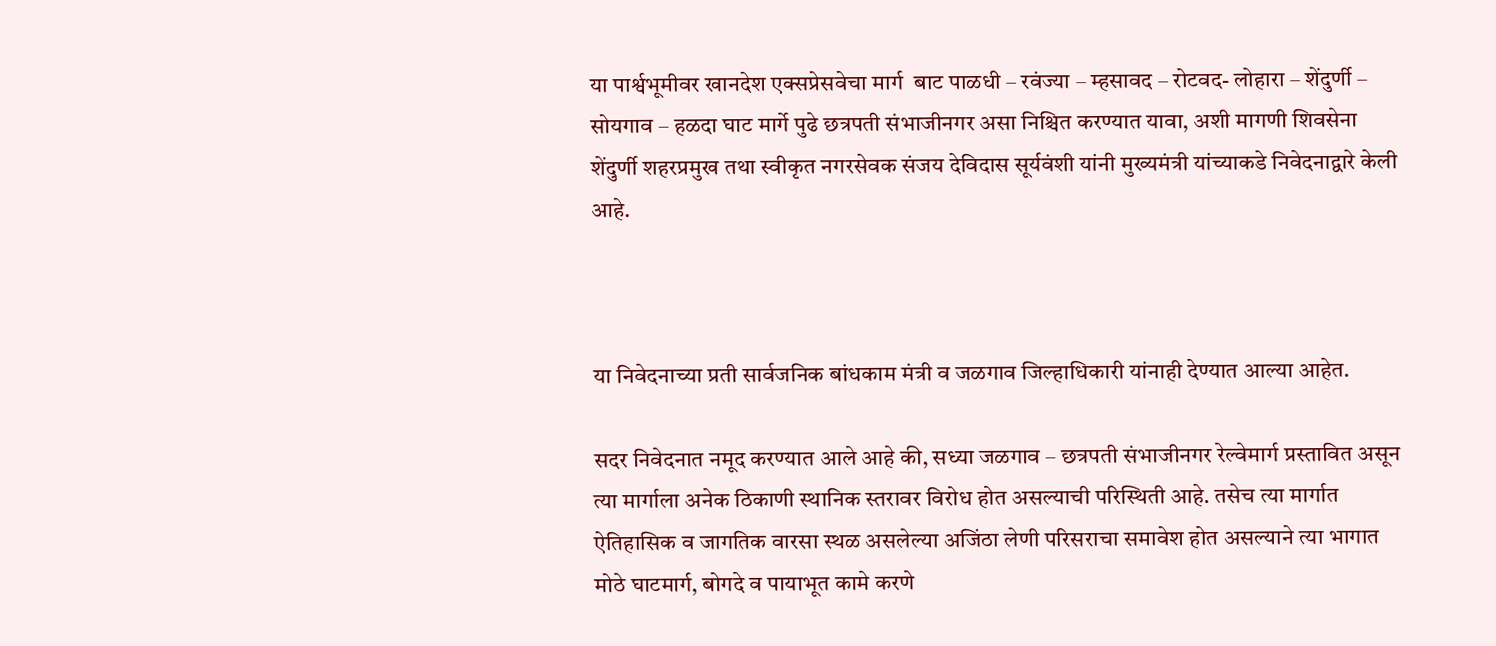या पार्श्वभूमीवर खानदेश एक्सप्रेसवेचा मार्ग  बाट पाळधी – रवंज्या – म्हसावद – रोटवद- लोहारा – शेंदुर्णी – सोयगाव – हळदा घाट मार्गे पुढे छत्रपती संभाजीनगर असा निश्चित करण्यात यावा, अशी मागणी शिवसेना शेंदुर्णी शहरप्रमुख तथा स्वीकृत नगरसेवक संजय देविदास सूर्यवंशी यांनी मुख्यमंत्री यांच्याकडे निवेदनाद्वारे केली आहे.



या निवेदनाच्या प्रती सार्वजनिक बांधकाम मंत्री व जळगाव जिल्हाधिकारी यांनाही देण्यात आल्या आहेत.

सदर निवेदनात नमूद करण्यात आले आहे की, सध्या जळगाव – छत्रपती संभाजीनगर रेल्वेमार्ग प्रस्तावित असून त्या मार्गाला अनेक ठिकाणी स्थानिक स्तरावर विरोध होत असल्याची परिस्थिती आहे. तसेच त्या मार्गात ऐतिहासिक व जागतिक वारसा स्थळ असलेल्या अजिंठा लेणी परिसराचा समावेश होत असल्याने त्या भागात मोठे घाटमार्ग, बोगदे व पायाभूत कामे करणे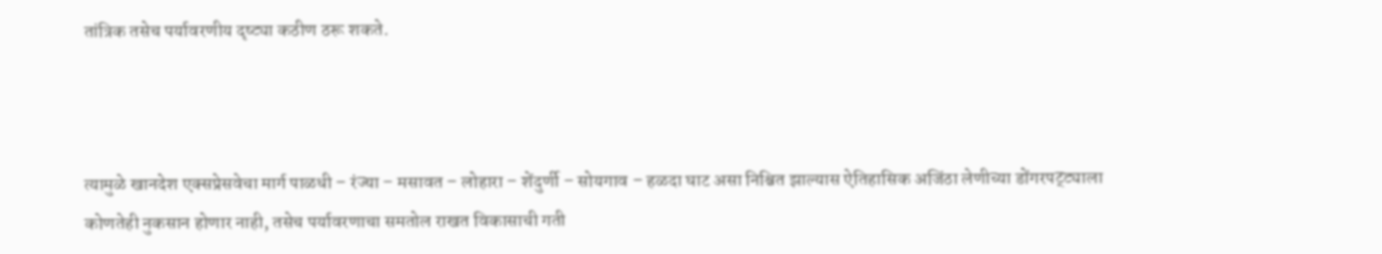तांत्रिक तसेच पर्यावरणीय दृष्ट्या कठीण ठरू शकते.



त्यामुळे खानदेश एक्सप्रेसवेचा मार्ग पाळधी – रंज्या – मसावत – लोहारा – शेंदुर्णी – सोयगाव – हळदा घाट असा निश्चित झाल्यास ऐतिहासिक अजिंठा लेणीच्या डोंगरपट्ट्याला कोणतेही नुकसान होणार नाही, तसेच पर्यावरणाचा समतोल राखत विकासाची गती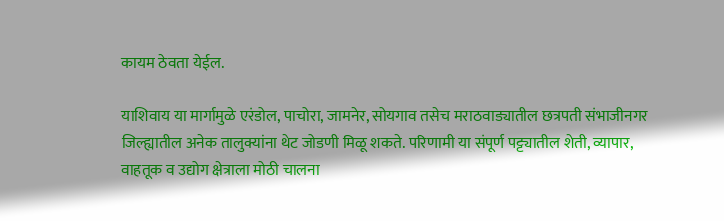कायम ठेवता येईल.

याशिवाय या मार्गामुळे एरंडोल, पाचोरा, जामनेर, सोयगाव तसेच मराठवाड्यातील छत्रपती संभाजीनगर जिल्ह्यातील अनेक तालुक्यांना थेट जोडणी मिळू शकते. परिणामी या संपूर्ण पट्ट्यातील शेती, व्यापार, वाहतूक व उद्योग क्षेत्राला मोठी चालना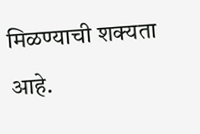मिळण्याची शक्यता आहे.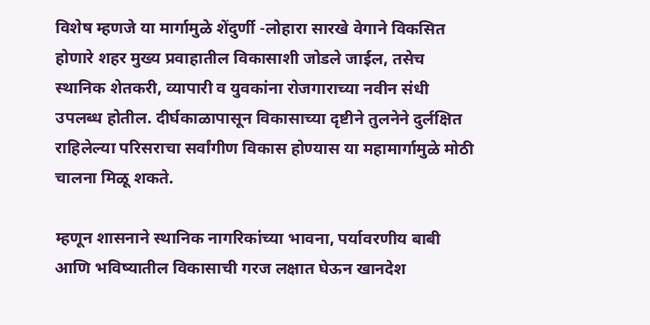विशेष म्हणजे या मार्गामुळे शेंदुर्णी -लोहारा सारखे वेगाने विकसित होणारे शहर मुख्य प्रवाहातील विकासाशी जोडले जाईल, तसेच स्थानिक शेतकरी, व्यापारी व युवकांना रोजगाराच्या नवीन संधी उपलब्ध होतील. दीर्घकाळापासून विकासाच्या दृष्टीने तुलनेने दुर्लक्षित राहिलेल्या परिसराचा सर्वांगीण विकास होण्यास या महामार्गामुळे मोठी चालना मिळू शकते.

म्हणून शासनाने स्थानिक नागरिकांच्या भावना, पर्यावरणीय बाबी आणि भविष्यातील विकासाची गरज लक्षात घेऊन खानदेश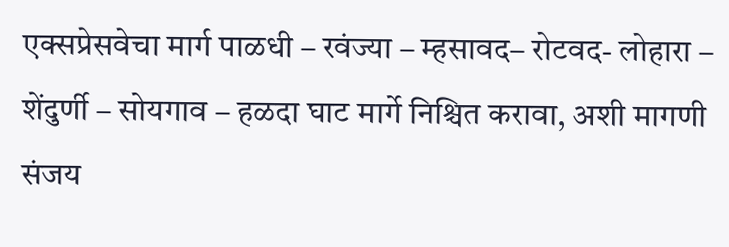एक्सप्रेसवेचा मार्ग पाळधी – रवंज्या – म्हसावद– रोटवद- लोहारा – शेंदुर्णी – सोयगाव – हळदा घाट मार्गे निश्चित करावा, अशी मागणी संजय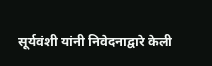सूर्यवंशी यांनी निवेदनाद्वारे केली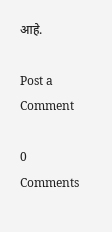आहे.

Post a Comment

0 Comments